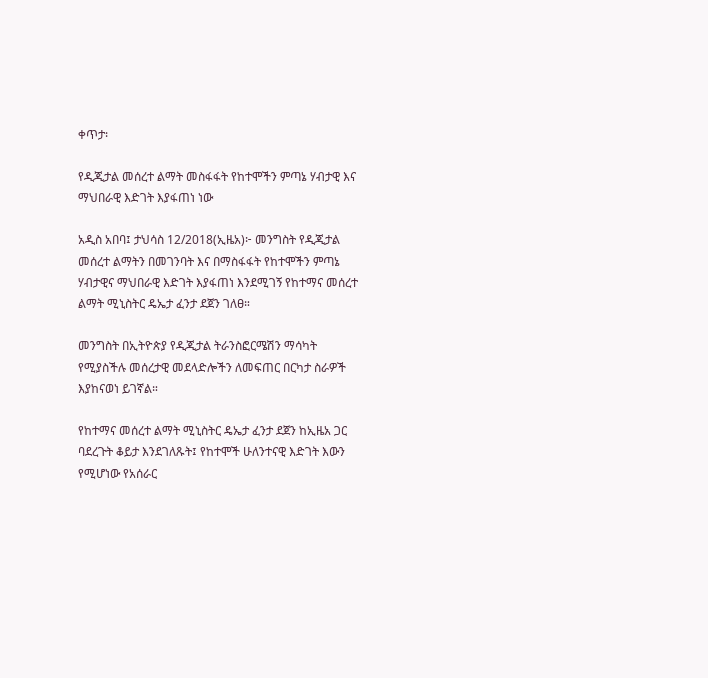ቀጥታ፡

የዲጂታል መሰረተ ልማት መስፋፋት የከተሞችን ምጣኔ ሃብታዊ እና ማህበራዊ እድገት እያፋጠነ ነው

አዲስ አበባ፤ ታህሳስ 12/2018(ኢዜአ)፦ መንግስት የዲጂታል መሰረተ ልማትን በመገንባት እና በማስፋፋት የከተሞችን ምጣኔ ሃብታዊና ማህበራዊ እድገት እያፋጠነ እንደሚገኝ የከተማና መሰረተ ልማት ሚኒስትር ዴኤታ ፈንታ ደጀን ገለፀ።

መንግስት በኢትዮጵያ የዲጂታል ትራንስፎርሜሽን ማሳካት የሚያስችሉ መሰረታዊ መደላድሎችን ለመፍጠር በርካታ ስራዎች እያከናወነ ይገኛል።

የከተማና መሰረተ ልማት ሚኒስትር ዴኤታ ፈንታ ደጀን ከኢዜአ ጋር ባደረጉት ቆይታ እንደገለጹት፤ የከተሞች ሁለንተናዊ እድገት እውን የሚሆነው የአሰራር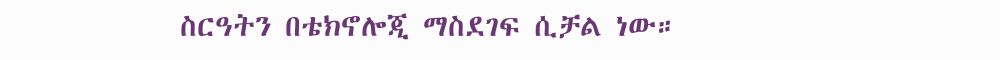ስርዓትን በቴክኖሎጂ ማስደገፍ ሲቻል ነው።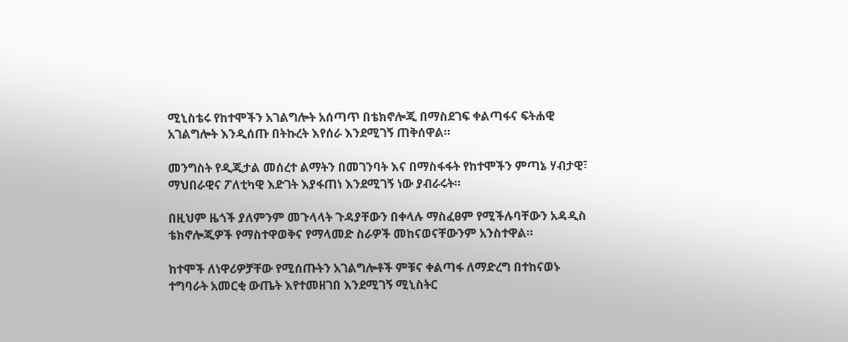ሚኒስቴሩ የከተሞችን አገልግሎት አሰጣጥ በቴክኖሎጂ በማስደገፍ ቀልጣፋና ፍትሐዊ አገልግሎት እንዲሰጡ በትኩረት እየሰራ እንደሚገኝ ጠቅሰዋል።

መንግስት የዲጂታል መሰረተ ልማትን በመገንባት እና በማስፋፋት የከተሞችን ምጣኔ ሃብታዊ፣ ማህበራዊና ፖለቲካዊ እድገት እያፋጠነ እንደሚገኝ ነው ያብራሩት።

በዚህም ዜጎች ያለምንም መጉላላት ጉዳያቸውን በቀላሉ ማስፈፀም የሚችሉባቸውን አዳዲስ ቴክኖሎጂዎች የማስተዋወቅና የማላመድ ስራዎች መከናወናቸውንም አንስተዋል።

ከተሞች ለነዋሪዎቻቸው የሚሰጡትን አገልግሎቶች ምቹና ቀልጣፋ ለማድረግ በተከናወኑ ተግባራት አመርቂ ውጤት እየተመዘገበ እንደሚገኝ ሚኒስትር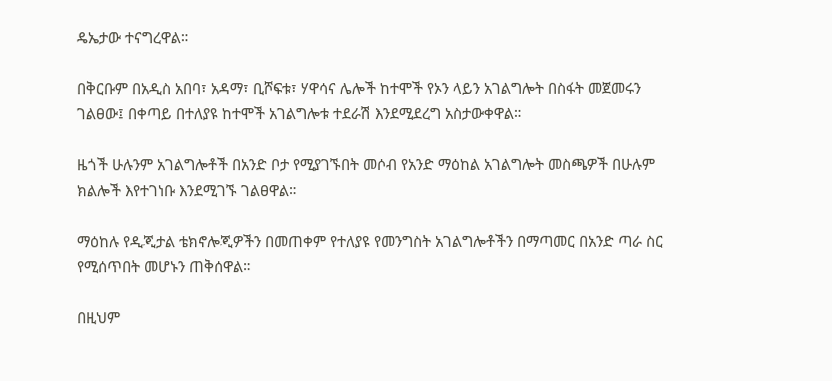ዴኤታው ተናግረዋል።

በቅርቡም በአዲስ አበባ፣ አዳማ፣ ቢሾፍቱ፣ ሃዋሳና ሌሎች ከተሞች የኦን ላይን አገልግሎት በስፋት መጀመሩን ገልፀው፤ በቀጣይ በተለያዩ ከተሞች አገልግሎቱ ተደራሽ እንደሚደረግ አስታውቀዋል።

ዜጎች ሁሉንም አገልግሎቶች በአንድ ቦታ የሚያገኙበት መሶብ የአንድ ማዕከል አገልግሎት መስጫዎች በሁሉም ክልሎች እየተገነቡ እንደሚገኙ ገልፀዋል።

ማዕከሉ የዲጂታል ቴክኖሎጂዎችን በመጠቀም የተለያዩ የመንግስት አገልግሎቶችን በማጣመር በአንድ ጣራ ስር  የሚሰጥበት መሆኑን ጠቅሰዋል።

በዚህም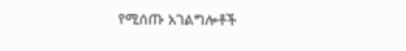የሚሰጡ አገልግሎቶች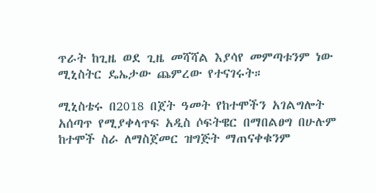ጥራት ከጊዜ ወደ ጊዜ መሻሻል እያሳየ መምጣቱንም ነው ሚኒስትር ዴኤታው ጨምረው የተናገሩት።

ሚኒስቴሩ በ2018 በጀት ዓመት የከተሞችን አገልግሎት አሰጣጥ የሚያቀላጥፍ አዲስ ሶፍትዌር በማበልፀግ በሁሉም ከተሞች ስራ ለማስጀመር ዝግጅት ማጠናቀቁንም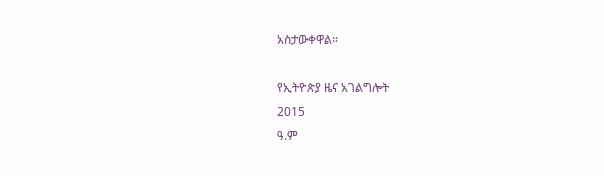አስታውቀዋል።

የኢትዮጵያ ዜና አገልግሎት
2015
ዓ.ም